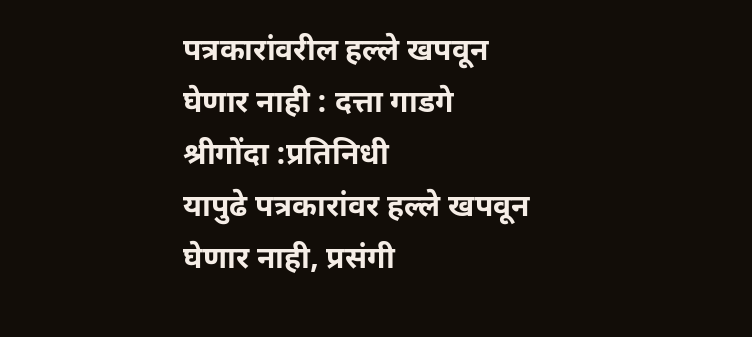पत्रकारांवरील हल्ले खपवून घेणार नाही : दत्ता गाडगे
श्रीगोंदा :प्रतिनिधी
यापुढे पत्रकारांवर हल्ले खपवून घेणार नाही, प्रसंगी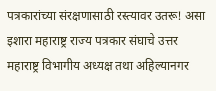पत्रकारांच्या संरक्षणासाठी रस्त्यावर उतरू! असा इशारा महाराष्ट्र राज्य पत्रकार संघाचे उत्तर महाराष्ट्र विभागीय अध्यक्ष तथा अहिल्यानगर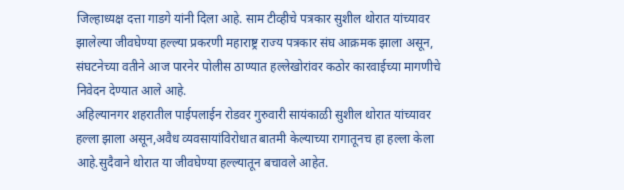जिल्हाध्यक्ष दत्ता गाडगे यांनी दिला आहे. साम टीव्हीचे पत्रकार सुशील थोरात यांच्यावर झालेल्या जीवघेण्या हल्ल्या प्रकरणी महाराष्ट्र राज्य पत्रकार संघ आक्रमक झाला असून, संघटनेच्या वतीने आज पारनेर पोलीस ठाण्यात हल्लेखोरांवर कठोर कारवाईच्या मागणीचे निवेदन देण्यात आले आहे.
अहिल्यानगर शहरातील पाईपलाईन रोडवर गुरुवारी सायंकाळी सुशील थोरात यांच्यावर हल्ला झाला असून,अवैध व्यवसायांविरोधात बातमी केल्याच्या रागातूनच हा हल्ला केला आहे.सुदैवाने थोरात या जीवघेण्या हल्ल्यातून बचावले आहेत.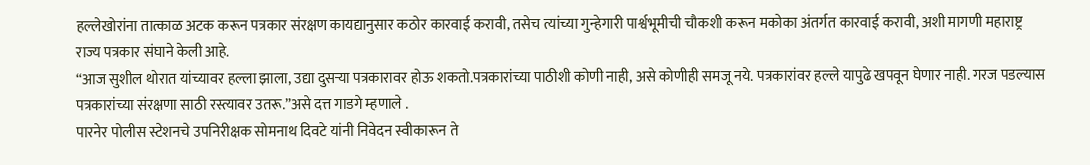हल्लेखोरांना तात्काळ अटक करून पत्रकार संरक्षण कायद्यानुसार कठोर कारवाई करावी, तसेच त्यांच्या गुन्हेगारी पार्श्वभूमीची चौकशी करून मकोका अंतर्गत कारवाई करावी, अशी मागणी महाराष्ट्र राज्य पत्रकार संघाने केली आहे.
“आज सुशील थोरात यांच्यावर हल्ला झाला, उद्या दुसऱ्या पत्रकारावर होऊ शकतो.पत्रकारांच्या पाठीशी कोणी नाही, असे कोणीही समजू नये. पत्रकारांवर हल्ले यापुढे खपवून घेणार नाही. गरज पडल्यास पत्रकारांच्या संरक्षणा साठी रस्त्यावर उतरू.”असे दत्त गाडगे म्हणाले .
पारनेर पोलीस स्टेशनचे उपनिरीक्षक सोमनाथ दिवटे यांनी निवेदन स्वीकारून ते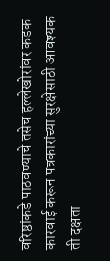वरिष्ठांकडे पाठवण्याचे तसेच हल्लेखोरांवर कडक कारवाई करून पत्रकारांच्या सुरक्षेसाठी आवश्यक ती दक्षता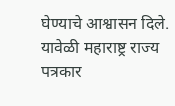घेण्याचे आश्वासन दिले. यावेळी महाराष्ट्र राज्य पत्रकार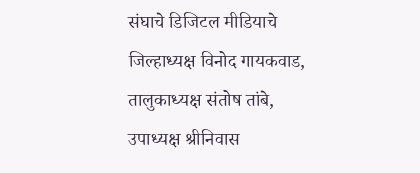संघाचे डिजिटल मीडियाचे जिल्हाध्यक्ष विनोद गायकवाड, तालुकाध्यक्ष संतोष तांबे, उपाध्यक्ष श्रीनिवास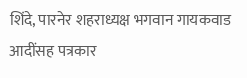शिंदे, पारनेर शहराध्यक्ष भगवान गायकवाड आदींसह पत्रकार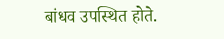बांधव उपस्थित होते.